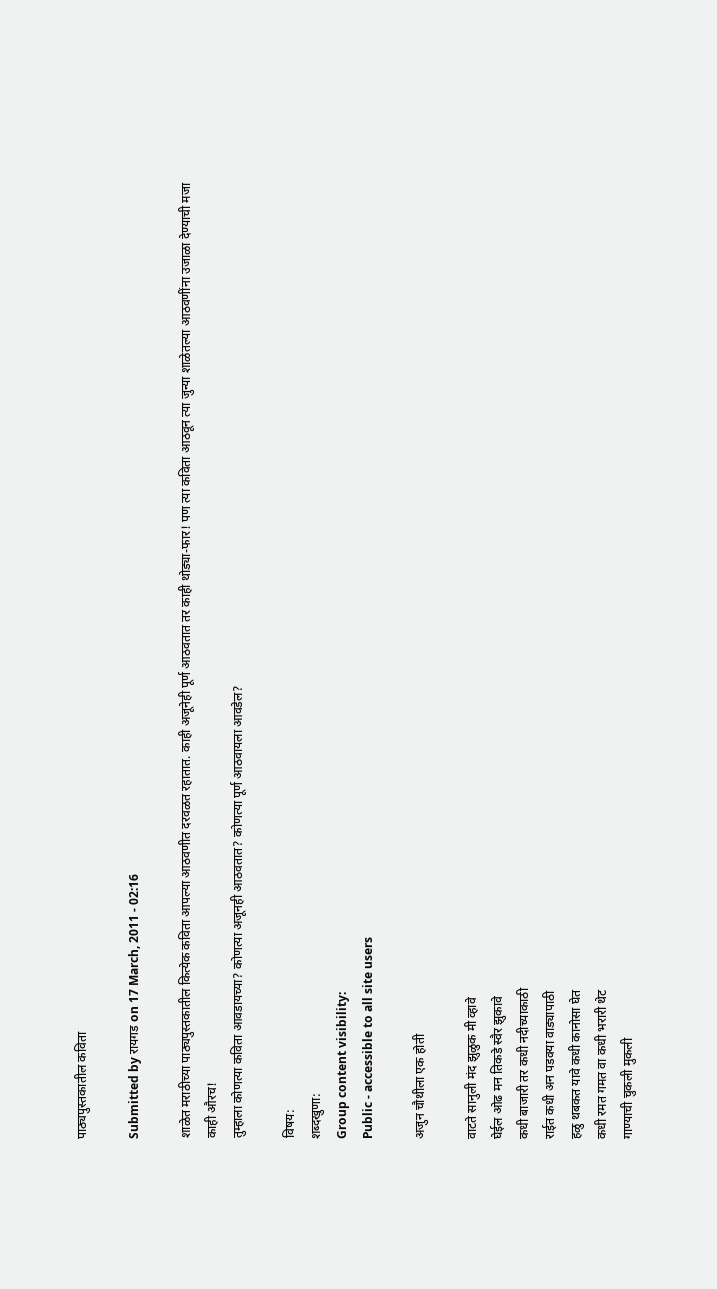पाठ्यपुस्तकातील कविता

Submitted by रायगड on 17 March, 2011 - 02:16

शाळेत मराठीच्या पाठ्यपुस्तकातील कित्येक कविता आपल्या आठवणीत दरवळत रहातात. काही अजूनेही पूर्ण आठवतात तर काही थोड्या-फार! पण त्या कविता आठवून त्या जुन्या शाळेतल्या आठवणींना उजाळा देण्याची मजा काही औरच!
तुम्हाला कोणत्या कविता आवडायच्या? कोणत्या अजूनही आठवतात? कोणत्या पूर्ण आठवायला आवडेल?

विषय:
शब्दखुणा:
Group content visibility:
Public - accessible to all site users

अजुन चौथीला एक होती

वाटते सानुली मंद झुळुक मी व्हावे
घेईल ओढ मन तिकडे स्वैर झुकावे
कधी बाजारी तर कधी नदीच्याकाठी
राईत कधी अन पडक्या वाड्यापाठी
हळु थबकत यावे कधी कानोसा घेत
कधी रमत गमत वा कधी भरारी थेट
गाण्याची चुकली मुकली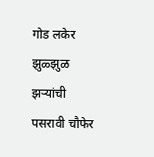गोड लकेर
झुळ्झुळ झर्‍यांची पसरावी चौफेर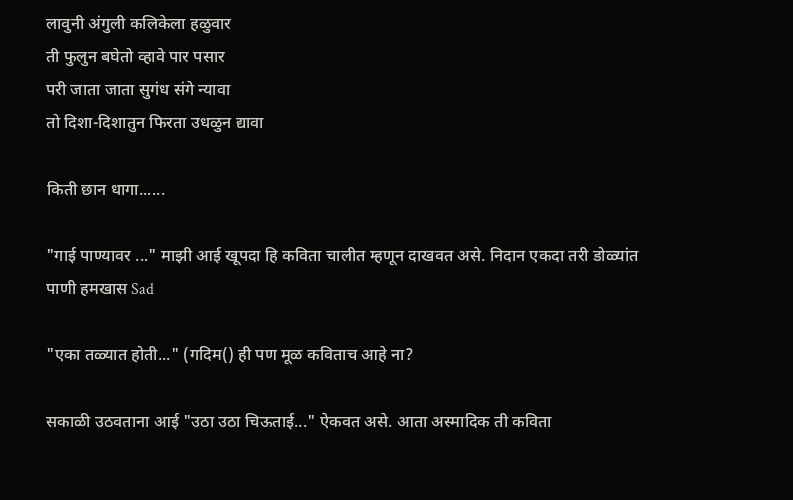लावुनी अंगुली कलिकेला हळुवार
ती फुलुन बघेतो व्हावे पार पसार
परी जाता जाता सुगंध संगे न्यावा
तो दिशा-दिशातुन फिरता उधळुन द्यावा

किती छान धागा......

"गाई पाण्यावर ..." माझी आई खूपदा हि कविता चालीत म्हणून दाखवत असे. निदान एकदा तरी डोळ्यांत पाणी हमखास Sad

"एका तळ्यात होती..." (गदिम() ही पण मूळ कविताच आहे ना?

सकाळी उठवताना आई "उठा उठा चिऊताई..." ऐकवत असे. आता अस्मादिक ती कविता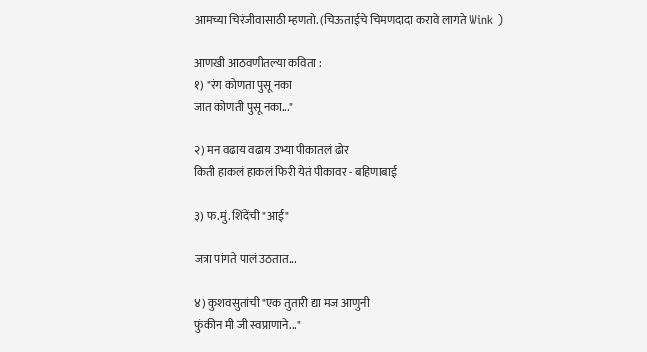आमच्या चिरंजीवासाठी म्हणतो. (चिऊताईचे चिमणदादा करावे लागते Wink )

आणखी आठवणीतल्या कविता :
१) "रंग कोणता पुसू नका
जात कोणती पुसू नका..."

२) मन वढाय वढाय उभ्या पीकातलं ढोर
किती हाकलं हाकलं फिरी येतं पीकावर - बहिणाबाई

३) फ.मुं. शिंदेंची "आई"

जत्रा पांगते पालं उठतात...

४) कुशवसुतांची "एक तुतारी द्या मज आणुनी
फुंकीन मी जी स्वप्राणाने..."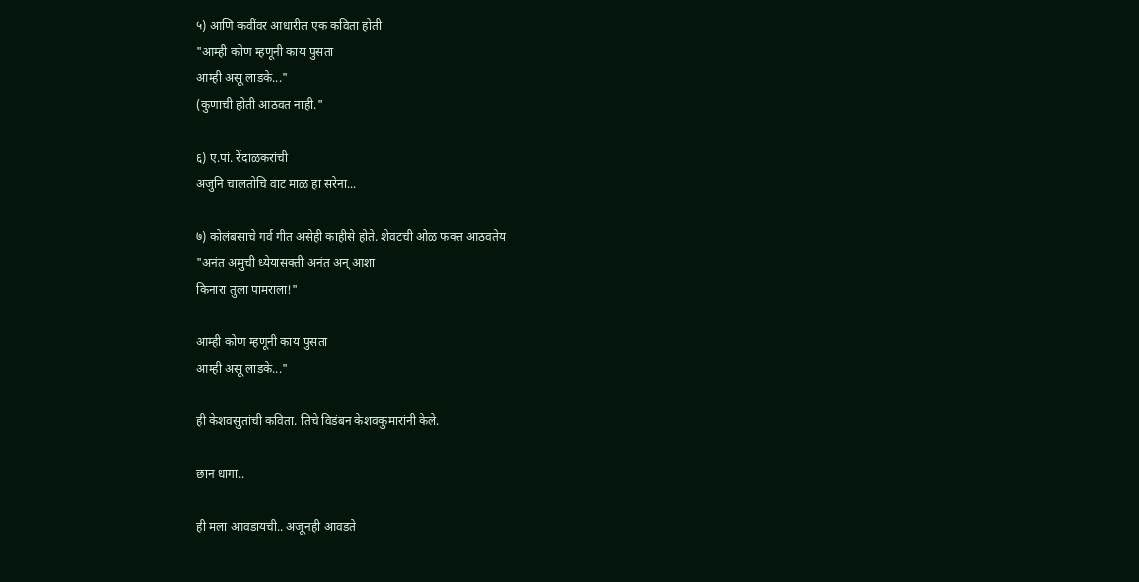५) आणि कवींवर आधारीत एक कविता होती
"आम्ही कोण म्हणूनी काय पुसता
आम्ही असू लाडके..."
(कुणाची होती आठवत नाही."

६) ए.पां. रेंदाळकरांची
अजुनि चालतोचि वाट माळ हा सरेना...

७) कोलंबसाचे गर्व गीत असेही काहीसे होते. शेवटची ओळ फक्त आठवतेय
"अनंत अमुची ध्येयासक्ती अनंत अन् आशा
किनारा तुला पामराला!"

आम्ही कोण म्हणूनी काय पुसता
आम्ही असू लाडके..."

ही केशवसुतांची कविता. तिचे विडंबन केशवकुमारांनी केले.

छान धागा..

ही मला आवडायची.. अजूनही आवडते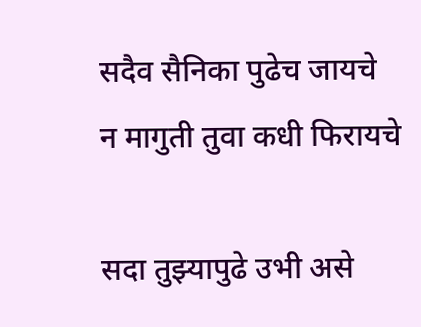सदैव सैनिका पुढेच जायचे
न मागुती तुवा कधी फिरायचे

सदा तुझ्यापुढे उभी असे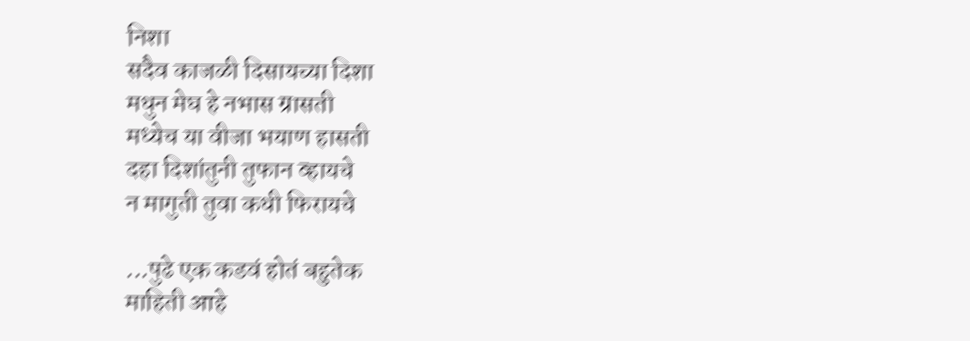निशा
सदैव काजळी दिसायच्या दिशा
मधुन मेघ हे नभास ग्रासती
मध्येच या वीजा भयाण हासती
दहा दिशांतुनी तुफान व्हायचे
न मागुती तुवा कधी फिरायचे

...पुढे एक कडवं होतं बहुतेक
माहिती आहे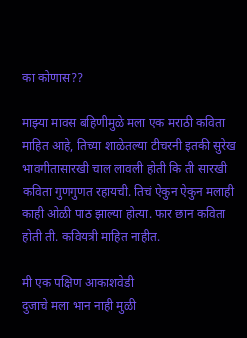का कोणास??

माझ्या मावस बहिणीमुळे मला एक मराठी कविता माहित आहे, तिच्या शाळेतल्या टीचरनी इतकी सुरेख भावगीतासारखी चाल लावली होती कि ती सारखी कविता गुणगुणत रहायची. तिचं ऐकुन ऐकुन मलाही काही ओळी पाठ झाल्या होत्या. फार छान कविता होती ती. कवियत्री माहित नाहीत.

मी एक पक्षिण आकाशवेडी
दुजाचे मला भान नाही मुळी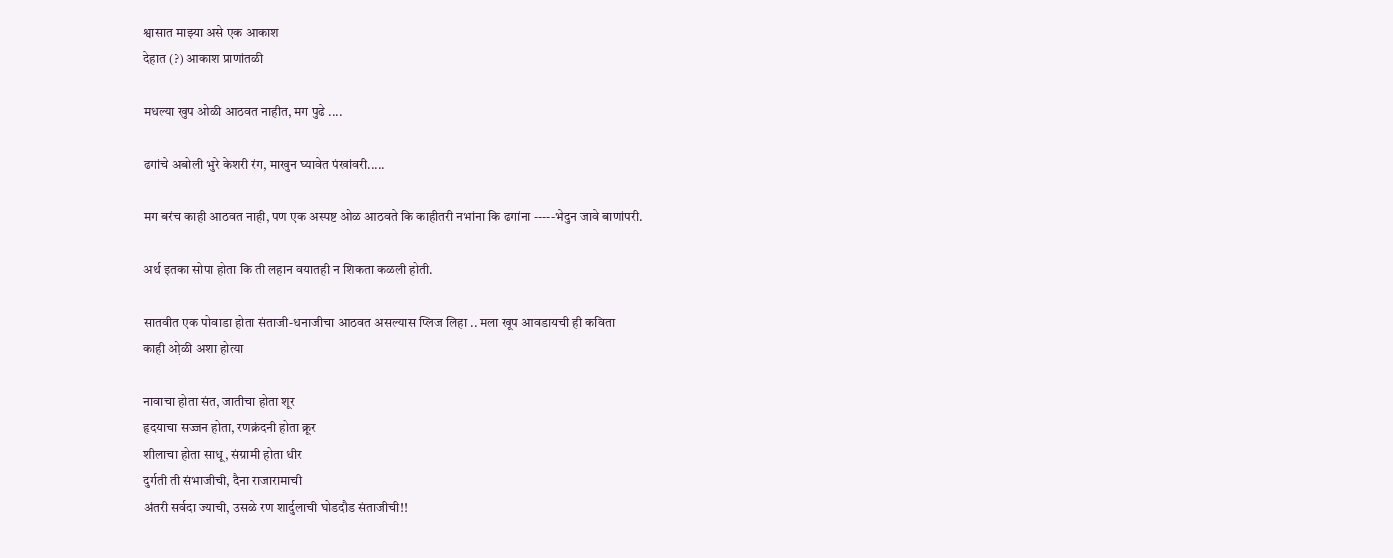श्वासात माझ्या असे एक आकाश
देहात (?) आकाश प्राणांतळी

मधल्या खुप ओळी आठवत नाहीत, मग पुढे ....

ढगांचे अबोली भुरे केशरी रंग, माखुन घ्यावेत पंखांवरी.....

मग बरंच काही आठवत नाही, पण एक अस्पष्ट ओळ आठवते कि काहीतरी नभांना कि ढगांना -----भेदुन जावे बाणांपरी.

अर्थ इतका सोपा होता कि ती लहान वयातही न शिकता कळली होती.

सातवीत एक पोवाडा होता संताजी-धनाजीचा आठवत असल्यास प्लिज लिहा .. मला खूप आवडायची ही कविता
काही ओ़ळी अशा होत्या

नावाचा होता संत, जातीचा होता शूर
हृदयाचा सज्जन होता, रणक्रंदनी होता क्रूर
शीलाचा होता साधू, संग्रामी होता धीर
दुर्गती ती संभाजीची, दैना राजारामाची
अंतरी सर्वदा ज्याची, उसळे रण शार्दुलाची घोडदौड संताजीची!!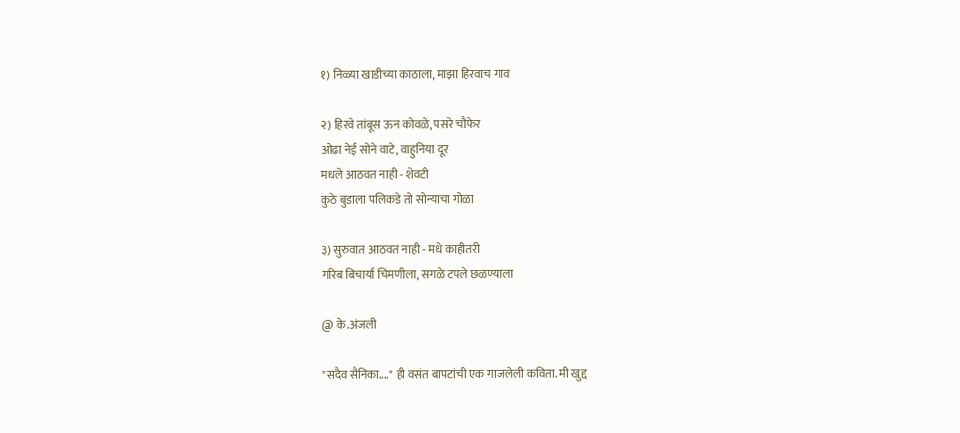१) निळ्या खाडीच्या काठाला, माझा हिरवाच गाव

२) हिरवे तांबूस ऊन कोवळे, पसरे चौफेर
ओढा नेई सोने वाटे, वाहुनिया दूर
मधले आठवत नाही - शेवटी
कुठे बुडाला पलिकडे तो सोन्याचा गोळा

३) सुरुवात आठवत नाही - मधे काहीतरी
गरिब बिचार्या चिमणीला, सगळे टपले छळण्याला

@ के.अंजली

"सदैव सैनिका...." ही वसंत बापटांची एक गाजलेली कविता. मी खुद्द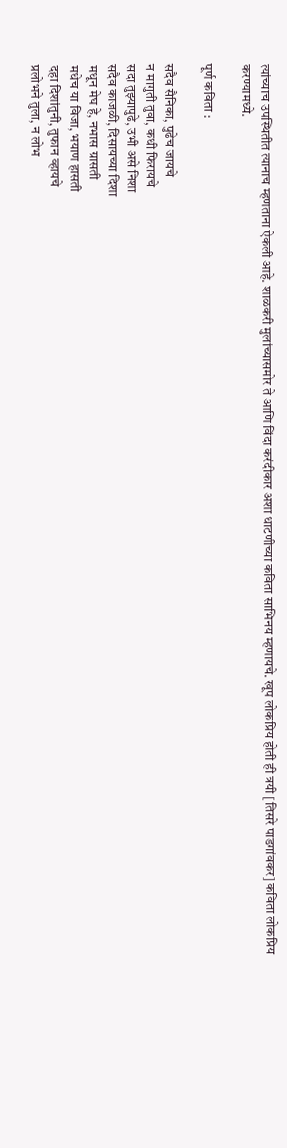त्यांच्याच उपस्थितीत त्यानाच म्हणताना ऐकली आहे. शाळकरी मुलांच्यासमोर ते आणि विंदा करंदीकार अशा धाटणीच्या कविता साभिनय म्हणायचे. खूप लोकप्रिय होती ही त्रयी [तिसरे पाडगांवकर] कविता लोकप्रिय करण्यामध्ये.

पूर्ण कविता :

सदैव सैनिका, पुढेच जायचे
न मागुती तुवा, कधी फिरायचे
सदा तुझ्यापुढे, उभी असे निशा
सदैव काजळी, दिसायच्या दिशा
मधून मेघ हे, नभास ग्रासती
मधेच या विजा, भयाण हासती
दहा दिशांतुनी, तुफान व्हायचे
प्रलोभने तुला, न लोभ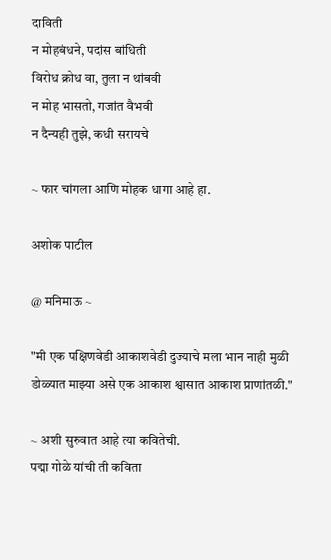दाविती
न मोहबंधने, पदांस बांधिती
विरोध क्रोध वा, तुला न थांबवी
न मोह भासतो, गजांत वैभवी
न दैन्यही तुझे, कधी सरायचे

~ फार चांगला आणि मोहक धागा आहे हा.

अशोक पाटील

@ मनिमाऊ ~

"मी एक पक्षिणवेडी आकाशवेडी दुज्याचे मला भान नाही मुळी
डोळ्यात माझ्या असे एक आकाश श्वासात आकाश प्राणांतळी."

~ अशी सुरुवात आहे त्या कवितेची.
पद्मा गोळे यांची ती कविता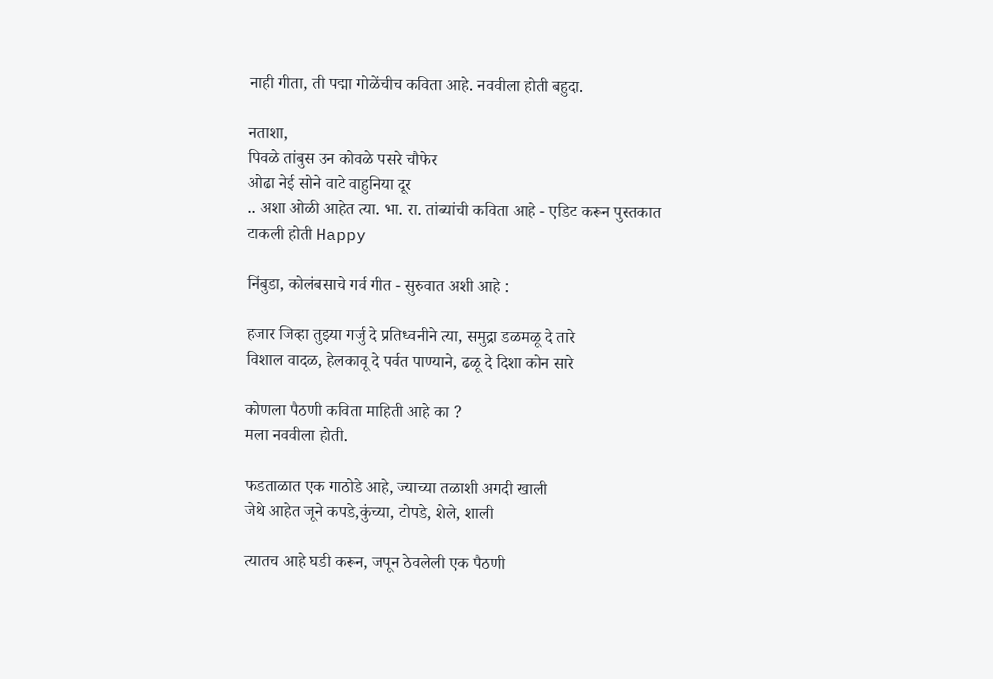नाही गीता, ती पद्मा गोळेंचीच कविता आहे. नववीला होती बहुदा.

नताशा,
पिवळे तांबुस उन कोवळे पसरे चौफेर
ओढा नेई सोने वाटे वाहुनिया दूर
.. अशा ओळी आहेत त्या. भा. रा. तांब्यांची कविता आहे - एडिट करून पुस्तकात टाकली होती Happy

निंबुडा, कोलंबसाचे गर्व गीत - सुरुवात अशी आहे :

हजार जिव्हा तुझ्या गर्जु दे प्रतिध्वनीने त्या, समुद्रा डळमळू दे तारे
विशाल वादळ, हेलकावू दे पर्वत पाण्याने, ढळू दे दिशा कोन सारे

कोणला पैठणी कविता माहिती आहे का ?
मला नववीला होती.

फडताळात एक गाठोडे आहे, ज्याच्या तळाशी अगदी खाली
जेथे आहेत जूने कपडे,कुंच्या, टोपडे, शेले, शाली

त्यातच आहे घडी करून, जपून ठेवलेली एक पैठणी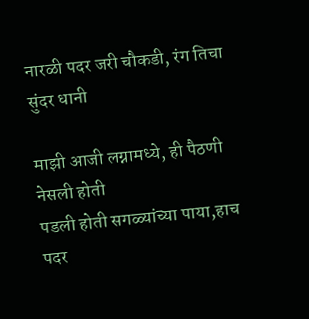नारळी पदर जरी चौकडी, रंग तिचा सुंदर धानी

माझी आजी लग्नामध्ये, ही पैठणी नेसली होती
पडली होती सगळ्यांच्या पाया,हाच पदर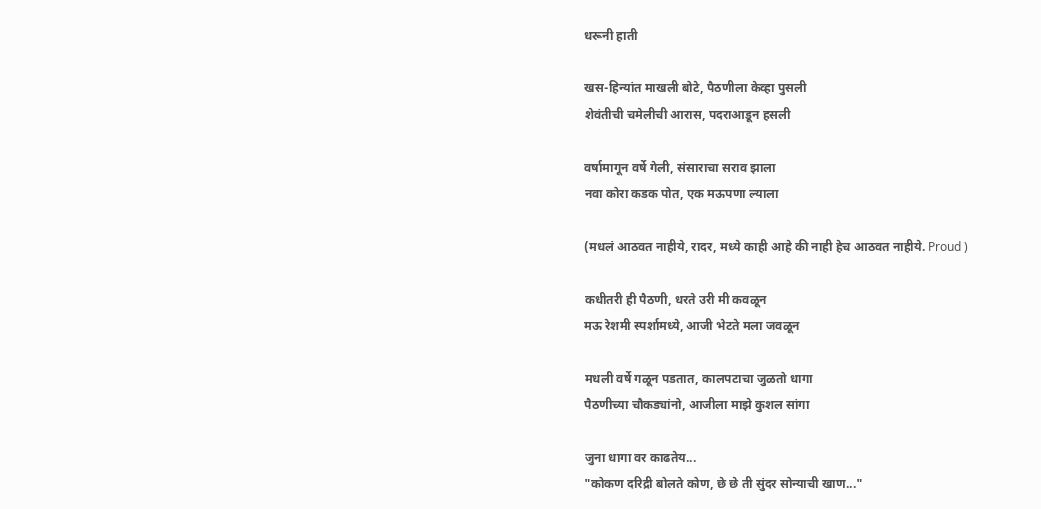धरूनी हाती

खस-हिन्यांत माखली बोटे, पैठणीला केव्हा पुसली
शेवंतीची चमेलीची आरास, पदराआडून हसली

वर्षामागून वर्षे गेली, संसाराचा सराव झाला
नवा कोरा कडक पोत, एक मऊपणा ल्याला

(मधलं आठवत नाहीये, रादर, मध्ये काही आहे की नाही हेच आठवत नाहीये. Proud )

कधीतरी ही पैठणी, धरते उरी मी कवळून
मऊ रेशमी स्पर्शामध्ये, आजी भेटते मला जवळून

मधली वर्षे गळून पडतात, कालपटाचा जुळतो धागा
पैठणीच्या चौकड्यांनो, आजीला माझे कुशल सांगा

जुना धागा वर काढतेय...
"कोकण दरिद्री बोलते कोण, छे छे ती सुंदर सोन्याची खाण..."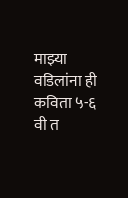माझ्या वडिलांना ही कविता ५-६ वी त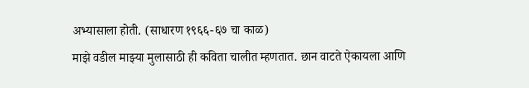अभ्यासाला होती. (साधारण १९६६-६७ चा काळ)
माझे वडील माझ्या मुलासाठी ही कविता चालीत म्हणतात. छान वाटते ऐकायला आणि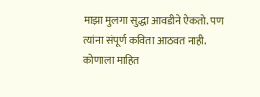माझा मुलगा सुद्धा आवडीने ऐकतो. पण त्यांना संपूर्ण कविता आठवत नाही. कोणाला माहित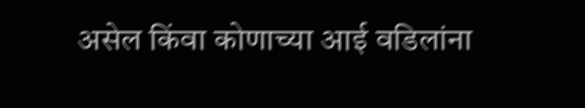असेल किंवा कोणाच्या आई वडिलांना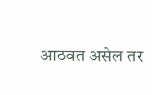आठवत असेल तर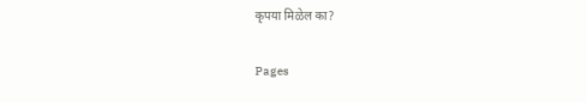कृपया मिळेल का?

Pages